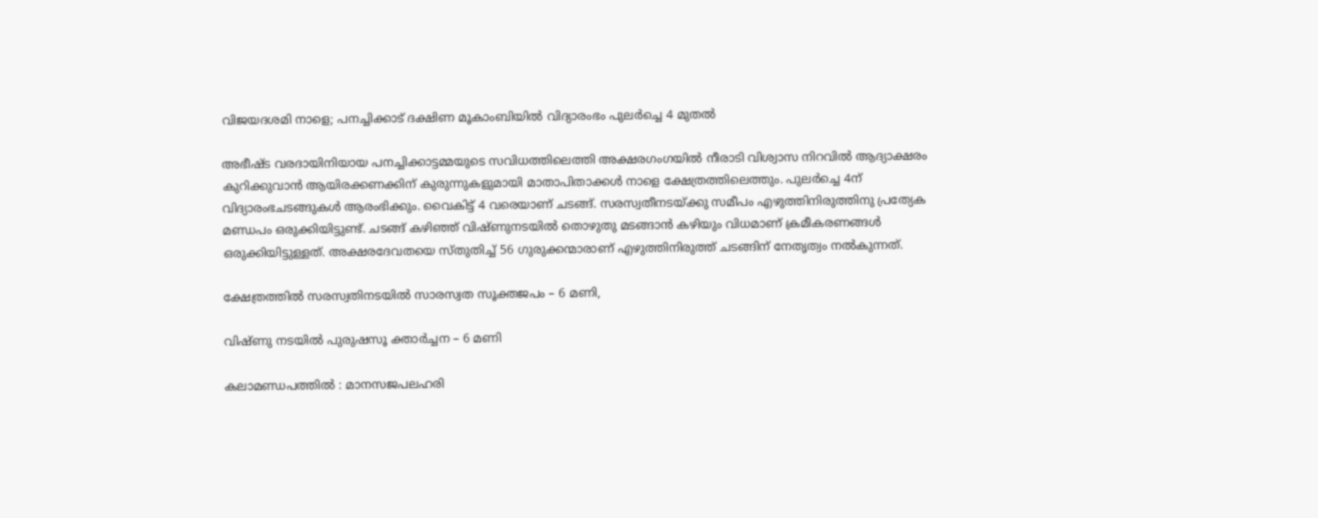വിജയദശമി നാളെ; പനച്ചിക്കാട് ദക്ഷിണ മൂകാംബിയിൽ വിദ്യാരംഭം പുലർച്ചെ 4 മുതൽ

അഭീഷ്ട വരദായിനിയായ പനച്ചിക്കാട്ടമ്മയുടെ സവിധത്തിലെത്തി അക്ഷരഗംഗയില്‍ നീരാടി വിശ്വാസ നിറവിൽ ആദ്യാക്ഷരം കുറിക്കുവാൻ ആയിരക്കണക്കിന് കുരുന്നുകളുമായി മാതാപിതാക്കൾ നാളെ ക്ഷേത്രത്തിലെത്തും. പുലർച്ചെ 4ന് വിദ്യാരംഭചടങ്ങുകൾ ആരംഭിക്കും. വൈകിട്ട് 4 വരെയാണ് ചടങ്ങ്. സരസ്വതീനടയ്ക്കു സമീപം എഴുത്തിനിരുത്തിനു പ്രത്യേക മണ്ഡപം ഒരുക്കിയിട്ടുണ്ട്. ചടങ്ങ് കഴിഞ്ഞ് വിഷ്ണുനടയിൽ തൊഴുതു മടങ്ങാൻ കഴിയും വിധമാണ് ക്രമീകരണങ്ങൾ ഒരുക്കിയിട്ടുള്ളത്. അക്ഷരദേവതയെ സ്തുതിച്ച് 56 ഗുരുക്കന്മാരാണ് എഴുത്തിനിരുത്ത് ചടങ്ങിന് നേതൃത്വം നൽകുന്നത്.

ക്ഷേത്രത്തിൽ സരസ്വതിനടയിൽ സാരസ്വത സൂക്തജപം – 6 മണി,

വിഷ്ണു നടയിൽ പുരുഷസൂ ക്താർച്ചന – 6 മണി

കലാമണ്ഡപത്തിൽ : മാനസജപലഹരി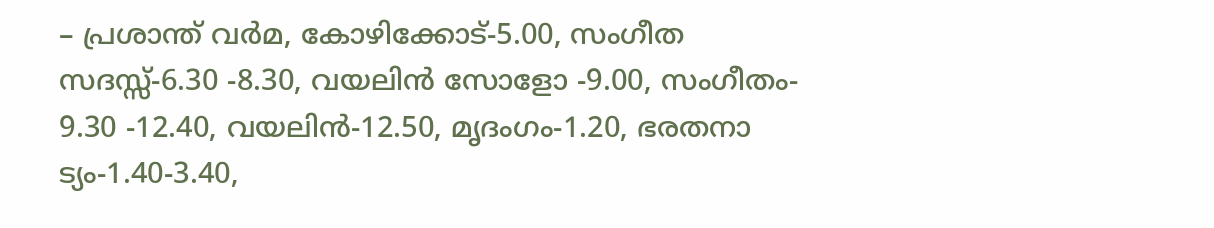– പ്രശാന്ത് വർമ, കോഴിക്കോട്-5.00, സംഗീത സദസ്സ്-6.30 -8.30, വയലിൻ സോളോ -9.00, സംഗീതം- 9.30 -12.40, വയലിൻ-12.50, മൃദംഗം-1.20, ഭരതനാ ട്യം-1.40-3.40,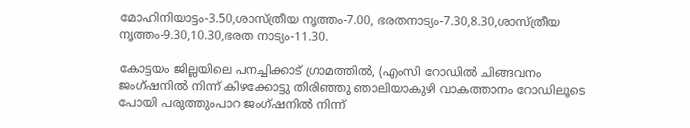മോഹിനിയാട്ടം-3.50,ശാസ്ത്രീയ നൃത്തം-7.00, ഭരതനാട്യം-7.30,8.30,ശാസ്ത്രീയ നൃത്തം-9.30,10.30,ഭരത നാട്യം-11.30.

കോട്ടയം ജില്ലയിലെ പനച്ചിക്കാട് ഗ്രാമത്തില്‍, (എംസി റോഡില്‍ ചിങ്ങവനം ജംഗ്ഷനില്‍ നിന്ന് കിഴക്കോട്ടു തിരിഞ്ഞു ഞാലിയാകുഴി വാകത്താനം റോഡിലൂടെ പോയി പരുത്തുംപാറ ജംഗ്ഷനില്‍ നിന്ന്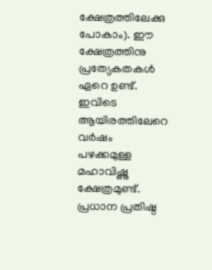ക്ഷേത്രത്തിലേക്കു പോകാം). ഈ ക്ഷേത്രത്തിനു പ്രത്യേകതകള്‍ ഏറെ ഉണ്ട്. ഇവിടെ ആയിരത്തിലേറെ വര്‍ഷം പഴക്കമുള്ള മഹാവിഷ്ണു ക്ഷേത്രമുണ്ട്. പ്രധാന പ്രതിഷ്ഠ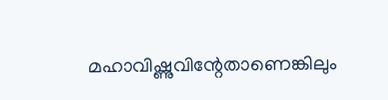മഹാവിഷ്ണുവിന്റേതാണെങ്കിലും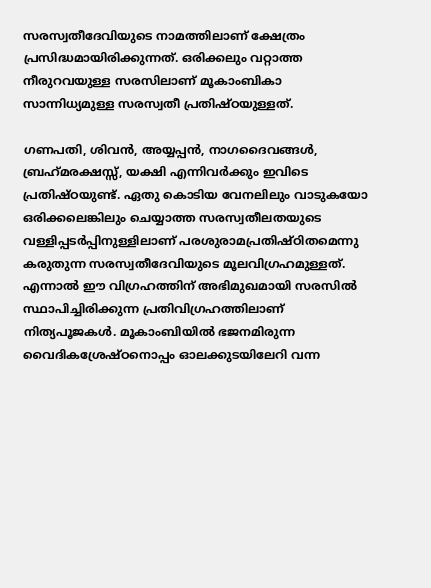സരസ്വതീദേവിയുടെ നാമത്തിലാണ് ക്ഷേത്രം പ്രസിദ്ധമായിരിക്കുന്നത്. ഒരിക്കലും വറ്റാത്ത നീരുറവയുള്ള സരസിലാണ് മൂകാംബികാ സാന്നിധ്യമുള്ള സരസ്വതീ പ്രതിഷ്ഠയുള്ളത്.

ഗണപതി, ശിവന്‍, അയ്യപ്പന്‍, നാഗദൈവങ്ങള്‍, ബ്രഹ്‌മരക്ഷസ്സ്, യക്ഷി എന്നിവര്‍ക്കും ഇവിടെ പ്രതിഷ്ഠയുണ്ട്. ഏതു കൊടിയ വേനലിലും വാടുകയോ ഒരിക്കലെങ്കിലും ചെയ്യാത്ത സരസ്വതീലതയുടെ വള്ളിപ്പടര്‍പ്പിനുള്ളിലാണ് പരശുരാമപ്രതിഷ്ഠിതമെന്നു കരുതുന്ന സരസ്വതീദേവിയുടെ മൂലവിഗ്രഹമുള്ളത്. എന്നാല്‍ ഈ വിഗ്രഹത്തിന് അഭിമുഖമായി സരസില്‍ സ്ഥാപിച്ചിരിക്കുന്ന പ്രതിവിഗ്രഹത്തിലാണ് നിത്യപൂജകള്‍. മൂകാംബിയില്‍ ഭജനമിരുന്ന വൈദികശ്രേഷ്ഠനൊപ്പം ഓലക്കുടയിലേറി വന്ന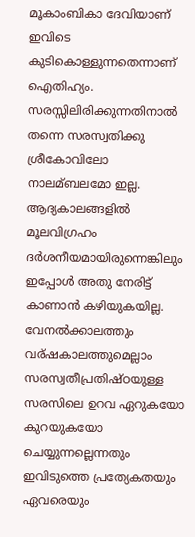മൂകാംബികാ ദേവിയാണ് ഇവിടെ കുടികൊള്ളുന്നതെന്നാണ് ഐതിഹ്യം. സരസ്സിലിരിക്കുന്നതിനാല്‍ തന്നെ സരസ്വതിക്കു ശ്രീകോവിലോ നാലമ്ബലമോ ഇല്ല. ആദ്യകാലങ്ങളില്‍ മൂലവിഗ്രഹം ദര്‍ശനീയമായിരുന്നെങ്കിലും ഇപ്പോള്‍ അതു നേരിട്ട് കാണാന്‍ കഴിയുകയില്ല. വേനല്‍ക്കാലത്തും വര്ഷകാലത്തുമെല്ലാം സരസ്വതീപ്രതിഷ്ഠയുള്ള സരസിലെ ഉറവ ഏറുകയോ കുറയുകയോ ചെയ്യുന്നല്ലെന്നതും ഇവിടുത്തെ പ്രത്യേകതയും ഏവരെയും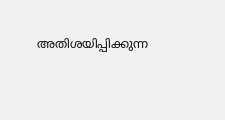അതിശയിപ്പിക്കുന്ന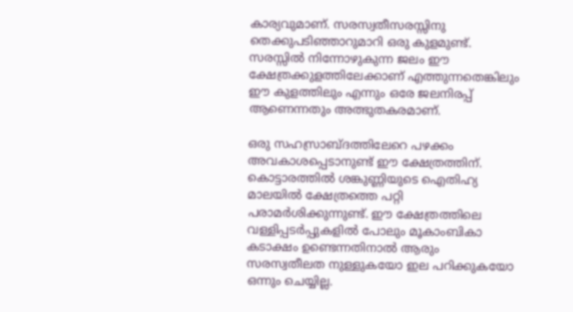കാര്യവുമാണ്. സരസ്വതീസരസ്സിനു തെക്കുപടിഞ്ഞാറുമാറി ഒരു കുളമുണ്ട്. സരസ്സില്‍ നിന്നോഴുകുന്ന ജലം ഈ ക്ഷേത്രക്കുളത്തിലേക്കാണ് എത്തുന്നതെങ്കിലും ഈ കുളത്തിലും എന്നും ഒരേ ജലനിരപ്പ് ആണെന്നതും അത്ഭുതകരമാണ്.

ഒരു സഹസ്രാബ്ദത്തിലേറെ പഴക്കം അവകാശപ്പെടാനുണ്ട് ഈ ക്ഷേത്രത്തിന്. കൊട്ടാരത്തില്‍ ശങ്കുണ്ണിയുടെ ഐതിഹ്യ മാലയില്‍ ക്ഷേത്രത്തെ പറ്റി പരാമര്‍ശിക്കുന്നുണ്ട്. ഈ ക്ഷേത്രത്തിലെ വള്ളിപ്പടര്‍പ്പുകളില്‍ പോലും മൂകാംബികാ കടാക്ഷം ഉണ്ടെന്നതിനാല്‍ ആരും സരസ്വതീലത നുള്ളുകയോ ഇല പറിക്കുകയോ ഒന്നും ചെയ്യില്ല.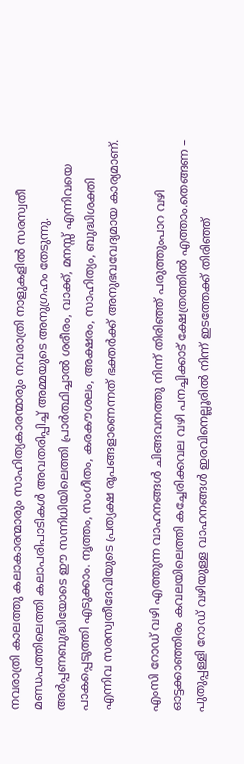നവരാത്രി കാലത്തു കലാകാരന്മാരും സാഹിത്യകാരന്മാരും നവരാത്രി നാളുകളില്‍ സരസ്വതീ മണ്ഡപത്തിലെത്തി കലാപരിപാടികള്‍ അവതരിപ്പിച്ച്‌ അമ്മയുടെ അനുഗ്രഹം തേടുന്നു. അര്‍പ്പണബുദ്ധിയോടെ ഈ സന്നിധിയിലെത്തി പ്രാര്‍ത്ഥിച്ചാല്‍ ശരീരം, വാക്ക്, മനസ്സ് എന്നിവയെ പാകപ്പെടുത്തി എടുക്കാം. നൃത്തം, സംഗീതം, കരകൗശലം, അക്ഷരം, സാഹിത്യം, ബുദ്ധിശക്തി എന്നിവ സരസ്വതീദേവിയുടെ പ്രത്യക്ഷ രൂപങ്ങളാണെന്നത് ഭക്തര്‍ക്ക് അനുഭവവേദ്യമായ കാര്യമാണ്.

എംസി റോഡ് വഴി എത്തുന്ന വാഹനങ്ങൾ ചിങ്ങവനത്തു നിന്ന് തിരിഞ്ഞ് പരുത്തുംപാറ വഴി ഓട്ടക്കാഞ്ഞിരം കവലയിലെത്തി കച്ചേരിക്കവല വഴി പനച്ചിക്കാട് ക്ഷേത്രത്തിൽ എത്താം.തെങ്ങണ – പുതുപ്പള്ളി റോഡ് വഴിയുള്ള വാഹനങ്ങൾ ഇരവിനെല്ലൂരിൽ നിന്ന് ഇടത്തേക്ക് തിരിഞ്ഞ്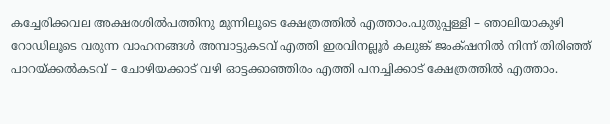കച്ചേരിക്കവല അക്ഷരശിൽപത്തിനു മുന്നിലൂടെ ക്ഷേത്രത്തിൽ എത്താം.പുതുപ്പള്ളി – ഞാലിയാകുഴി റോഡിലൂടെ വരുന്ന വാഹനങ്ങൾ അമ്പാട്ടുകടവ് എത്തി ഇരവിനല്ലൂർ കലുങ്ക് ജംക്‌ഷനിൽ നിന്ന് തിരിഞ്ഞ് പാറയ്ക്കൽകടവ് – ചോഴിയക്കാട് വഴി ഓട്ടക്കാഞ്ഞിരം എത്തി പനച്ചിക്കാട് ക്ഷേത്രത്തിൽ എത്താം.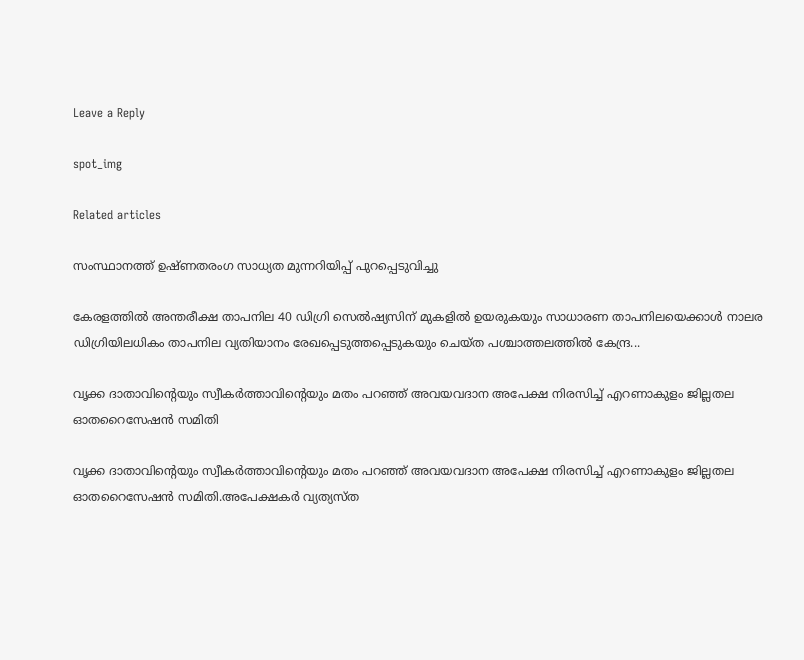Leave a Reply

spot_img

Related articles

സംസ്ഥാനത്ത് ഉഷ്ണതരംഗ സാധ്യത മുന്നറിയിപ്പ് പുറപ്പെടുവിച്ചു

കേരളത്തിൽ അന്തരീക്ഷ താപനില 40 ഡിഗ്രി സെൽഷ്യസിന് മുകളിൽ ഉയരുകയും സാധാരണ താപനിലയെക്കാൾ നാലര ഡിഗ്രിയിലധികം താപനില വ്യതിയാനം രേഖപ്പെടുത്തപ്പെടുകയും ചെയ്ത പശ്ചാത്തലത്തിൽ കേന്ദ്ര...

വൃക്ക ദാതാവിന്‍റെയും സ്വീകർത്താവിന്‍റെയും മതം പറഞ്ഞ് അവയവദാന അപേക്ഷ നിരസിച്ച് എറണാകുളം ജില്ലതല ഓതറൈസേഷൻ സമിതി

വൃക്ക ദാതാവിന്‍റെയും സ്വീകർത്താവിന്‍റെയും മതം പറഞ്ഞ് അവയവദാന അപേക്ഷ നിരസിച്ച് എറണാകുളം ജില്ലതല ഓതറൈസേഷൻ സമിതി.അപേക്ഷകർ വ്യത്യസ്ത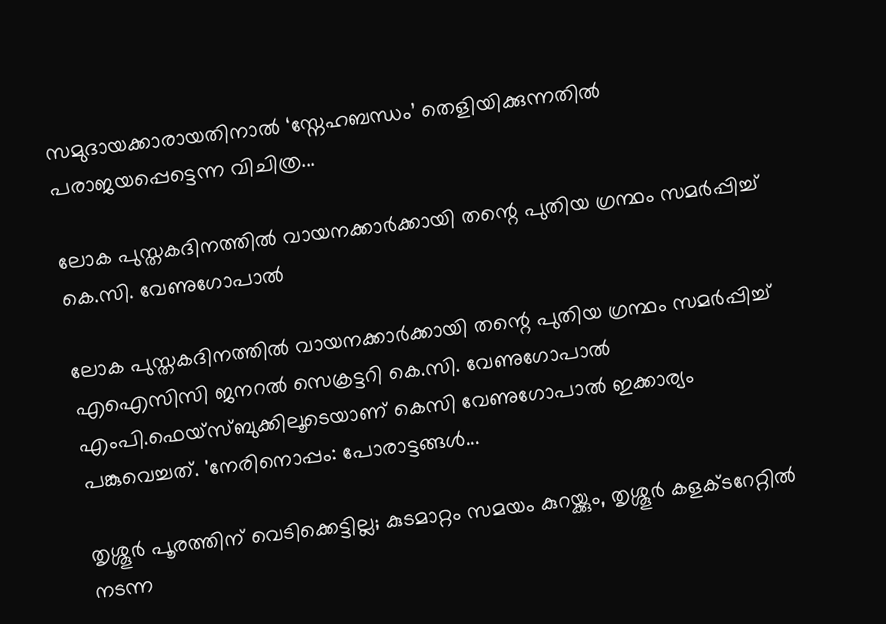സമുദായക്കാരായതിനാൽ ‘സ്നേഹബന്ധം’ തെളിയിക്കുന്നതിൽ പരാജയപ്പെട്ടെന്ന വിചിത്ര...

ലോക പുസ്തകദിനത്തില്‍ വായനക്കാര്‍ക്കായി തന്റെ പുതിയ ഗ്രന്ഥം സമര്‍പ്പിച്ച് കെ.സി. വേണുഗോപാല്‍

ലോക പുസ്തകദിനത്തില്‍ വായനക്കാര്‍ക്കായി തന്റെ പുതിയ ഗ്രന്ഥം സമര്‍പ്പിച്ച് എഐസിസി ജനറല്‍ സെക്രട്ടറി കെ.സി. വേണുഗോപാല്‍ എംപി.ഫെയ്‌സ്ബുക്കിലൂടെയാണ് കെസി വേണുഗോപാല്‍ ഇക്കാര്യം പങ്കുവെച്ചത്. 'നേരിനൊപ്പം: പോരാട്ടങ്ങള്‍...

തൃശ്ശൂർ പൂരത്തിന് വെടിക്കെട്ടില്ല; കുടമാറ്റം സമയം കുറയ്ക്കും, തൃശ്ശൂർ കളക്ടറേറ്റിൽ നടന്ന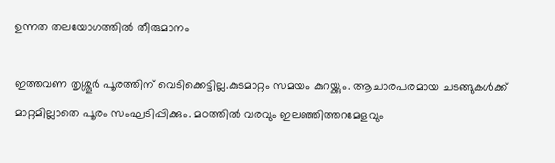ഉന്നത തലയോഗത്തിൽ തീരുമാനം

ഇത്തവണ തൃശ്ശൂർ പൂരത്തിന് വെടിക്കെട്ടില്ല.കുടമാറ്റം സമയം കുറയ്ക്കും. ആചാരപരമായ ചടങ്ങുകൾക്ക് മാറ്റമില്ലാതെ പൂരം സംഘടിപ്പിക്കും. മഠത്തിൽ വരവും ഇലഞ്ഞിത്തറമേളവും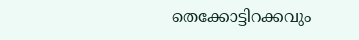തെക്കോട്ടിറക്കവും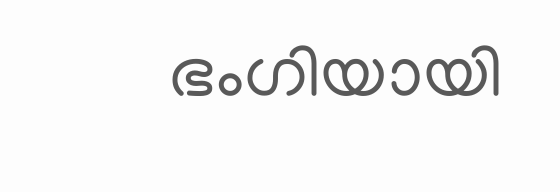ഭംഗിയായി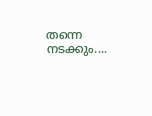തന്നെ നടക്കും....